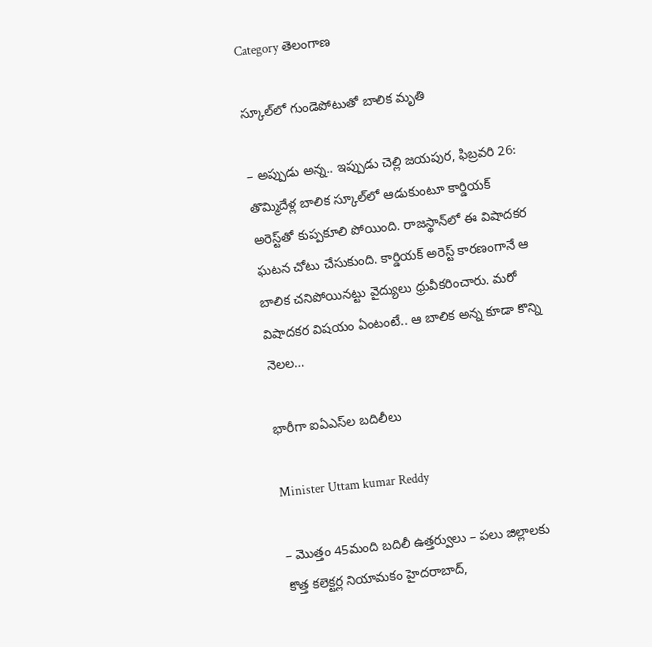Category తెలంగాణ

స్కూల్‌లో గుండెపోటుతో బాలిక మృతి

– అప్పుడు అన్న.. ఇప్పుడు చెల్లి జయపుర, ఫిబ్రవరి 26:  తొమ్మిదేళ్ల బాలిక స్కూల్‌లో ఆడుకుంటూ కార్డియ‌క్‌ అరెస్ట్‌తో కుప్పకూలి పోయింది. రాజస్థాన్‌లో ఈ విషాదకర ఘటన చోటు చేసుకుంది. కార్డియ‌క్‌ అరెస్ట్ ‌కారణంగానే ఆ బాలిక చనిపోయినట్టు వైద్యులు ధ్రువీకరించారు. మరో విషాదకర విషయం ఏంటంటే.. ఆ బాలిక అన్న కూడా కొన్ని నెలల…

భారీగా ఐఏఎస్‌ల బదిలీలు

Minister Uttam kumar Reddy

– మొత్తం 45మంది బదిలీ ఉత్తర్వులు – పలు జిల్లాలకు కొత్త కలెక్టర్ల నియామకం హైదరాబాద్‌,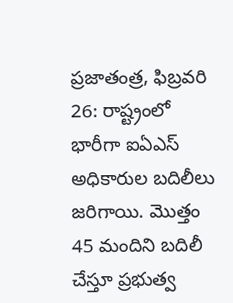ప్రజాతంత్ర, ఫిబ్ర‌వ‌రి 26: రాష్ట్రంలో భారీగా ఐఏఎస్‌ అధికారుల బదిలీలు జరిగాయి. మొత్తం 45 మందిని బదిలీ చేస్తూ ప్రభుత్వ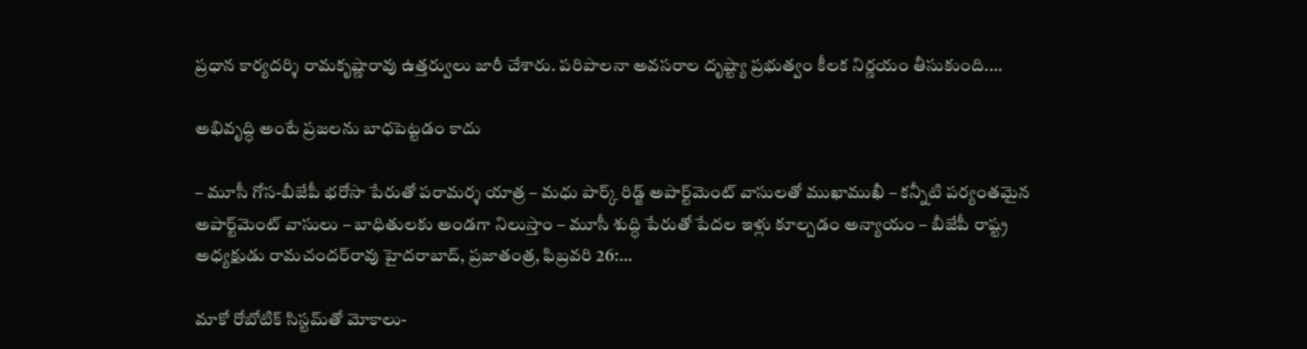ప్రధాన కార్యదర్శి రామకృష్ణారావు ఉత్తర్వులు జారీ చేశారు. పరిపాలనా అవసరాల దృష్ట్యా ప్రభుత్వం కీలక నిర్ణయం తీసుకుంది.…

అభివృద్ధి అంటే ప్ర‌జ‌ల‌ను బాధ‌పెట్ట‌డం కాదు

– మూసీ గోస‌-బీజేపీ భ‌రోసా పేరుతో ప‌రామ‌ర్శ యాత్ర‌ – మధు పార్క్ రిడ్జ్ అపార్ట్‌మెంట్ వాసుల‌తో ముఖాముఖీ – క‌న్నీటి ప‌ర్యంత‌మైన‌ అపార్ట్‌మెంట్ వాసులు – బాధితుల‌కు అండ‌గా నిలుస్తాం – మూసీ శుద్ధి పేరుతో పేద‌ల ఇళ్లు కూల్చ‌డం అన్యాయం – బీజేపీ రాష్ట్ర అధ్య‌క్షుడు రామ‌చంద‌ర్‌రావు హైద‌రాబాద్‌, ప్ర‌జాతంత్ర‌, ఫిబ్ర‌వ‌రి 26:…

మాకో రోబోటిక్ సిస్టమ్‌తో మోకాలు-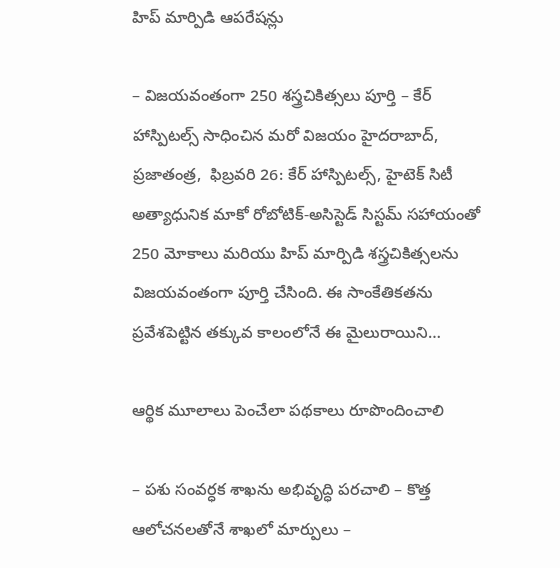హిప్ మార్పిడి ఆప‌రేష‌న్లు

– విజ‌య‌వంతంగా 250 శ‌స్త్రచికిత్స‌లు పూర్తి – కేర్ హాస్పిట‌ల్స్ సాధించిన మ‌రో విజ‌యం హైదరాబాద్, ప్ర‌జాతంత్ర‌,  ఫిబ్రవరి 26: కేర్ హాస్పిటల్స్, హైటెక్ సిటీ అత్యాధునిక మాకో రోబోటిక్-అసిస్టెడ్ సిస్టమ్ సహాయంతో 250 మోకాలు మరియు హిప్ మార్పిడి శస్త్రచికిత్సలను విజయవంతంగా పూర్తి చేసింది. ఈ సాంకేతికతను ప్రవేశపెట్టిన తక్కువ కాలంలోనే ఈ మైలురాయిని…

ఆర్థిక మూలాలు పెంచేలా ప‌థ‌కాలు రూపొందించాలి

– పశు సంవర్ధక శాఖను అభివృద్ధి పరచాలి – కొత్త ఆలోచనలతోనే శాఖలో మార్పులు –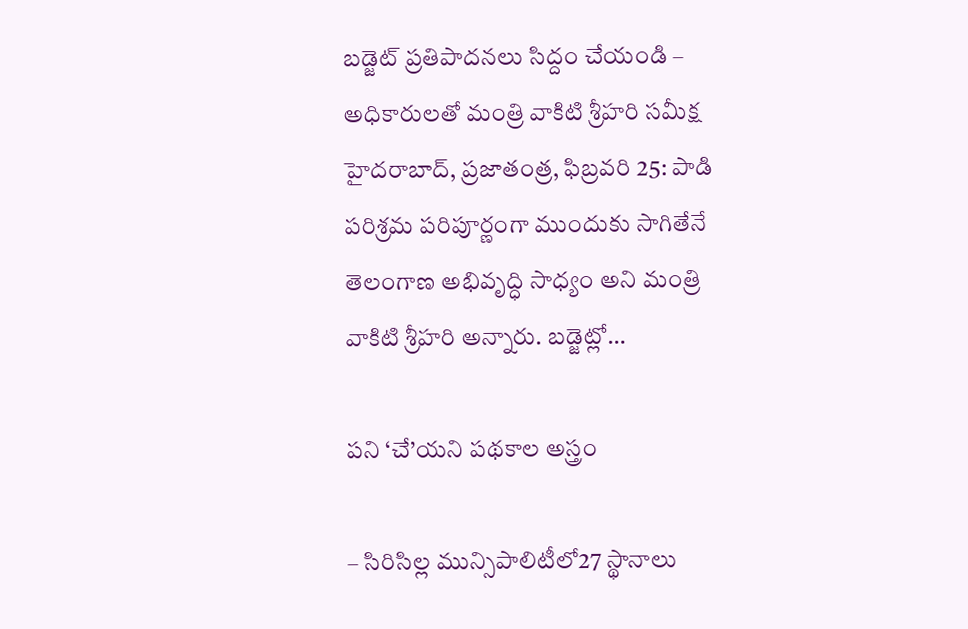బడ్జెట్ ప్రతిపాదనలు సిద్దం చేయండి – అధికారులతో మంత్రి వాకిటి శ్రీహరి సమీక్ష హైదరాబాద్, ప్రజాతంత్ర, ఫిబ్రవరి 25: పాడి పరిశ్రమ పరిపూర్ణంగా ముందుకు సాగితేనే తెలంగాణ అభివృద్ధి సాధ్యం అని మంత్రి వాకిటి శ్రీహరి అన్నారు. బడ్జెట్లో…

పని ‘చే’యని పథకాల అస్త్రం

– సిరిసిల్ల మున్సిపాలిటీలో27 స్థానాలు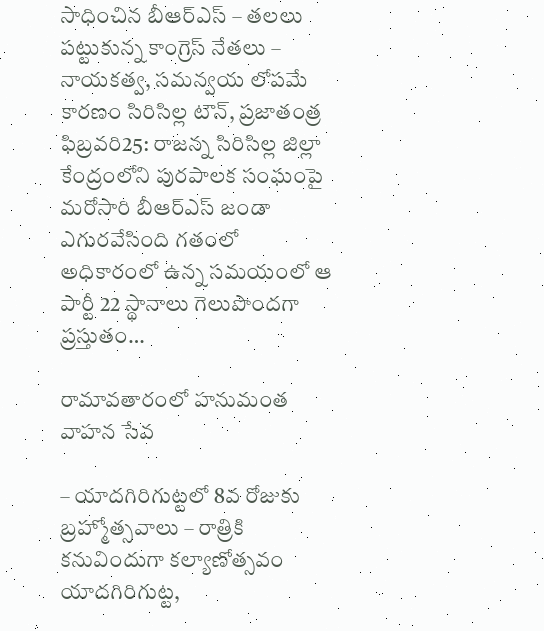సాధించిన బీఆర్ఎస్ – తలలు పట్టుకున్న కాంగ్రెస్ నేతలు – నాయకత్వ, స‌మ‌న్వ‌య లోప‌మే కార‌ణం సిరిసిల్ల టౌన్, ప్రజాతంత్ర ఫిబ్రవరి25: రాజన్న సిరిసిల్ల జిల్లా కేంద్రంలోని పురపాలక సంఘంపై మరోసారి బీఆర్ఎస్ జండా ఎగురవేసింది గతంలో అధికారంలో ఉన్న సమయంలో ఆ పార్టీ 22 స్థానాలు గెలుపొందగా ప్రస్తుతం…

రామావతారంలో హనుమంత వాహన సేవ

– యాదగిరిగుట్టలో 8వ రోజుకు బ్రహ్మోత్సవాలు – రాత్రికి క‌నువిందుగా క‌ల్యాణోత్స‌వం యాదగిరిగుట్ట,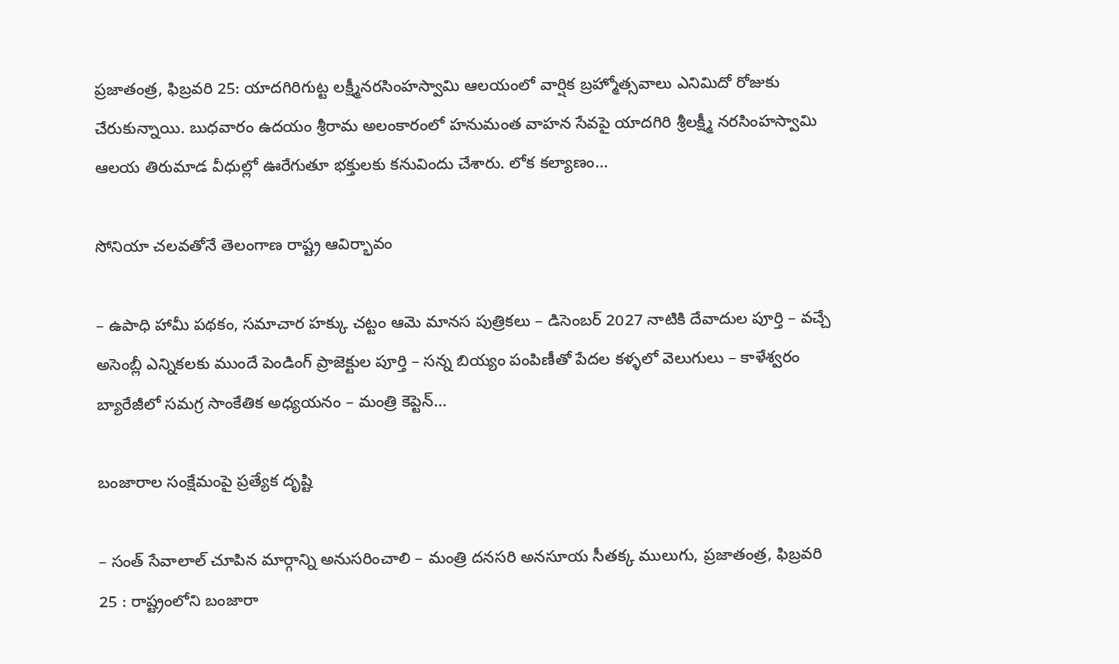ప్రజాతంత్ర, ఫిబ్రవరి 25: యాదగిరిగుట్ట లక్ష్మీనరసింహస్వామి ఆలయంలో వార్షిక బ్రహ్మోత్సవాలు ఎనిమిదో రోజుకు చేరుకున్నాయి. బుధవారం ఉదయం శ్రీరామ అలంకారంలో హనుమంత వాహన సేవపై యాదగిరి శ్రీలక్ష్మీ నరసింహస్వామి ఆలయ తిరుమాడ వీధుల్లో ఊరేగుతూ భక్తులకు కనువిందు చేశారు. లోక కల్యాణం…

సోనియా చలవతోనే తెలంగాణ రాష్ట్ర ఆవిర్భావం

– ఉపాధి హామీ పథకం, సమాచార హక్కు చట్టం ఆమె మానస పుత్రికలు – డిసెంబర్ 2027 నాటికి దేవాదుల పూర్తి – వచ్చే అసెంబ్లీ ఎన్నికలకు ముందే పెండింగ్ ప్రాజెక్టుల పూర్తి – సన్న బియ్యం పంపిణీతో పేదల కళ్ళలో వెలుగులు – కాళేశ్వరం బ్యారేజీలో సమగ్ర సాంకేతిక అధ్యయనం – మంత్రి కెప్టెన్…

బంజారాల సంక్షేమంపై ప్రత్యేక దృష్టి

– సంత్ సేవాలాల్ చూపిన మార్గాన్ని అనుసరించాలి – మంత్రి దనసరి అనసూయ సీతక్క ములుగు, ప్రజాతంత్ర, ఫిబ్రవరి 25 : రాష్ట్రంలోని బంజారా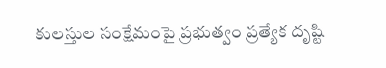కులస్తుల సంక్షేమంపై ప్రభుత్వం ప్రత్యేక దృష్టి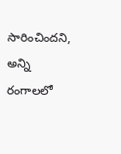సారించిందని, అన్ని రంగాలలో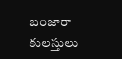బంజారా కులస్తులు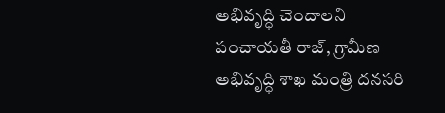అభివృద్ధి చెందాలని పంచాయతీ రాజ్, గ్రామీణ అభివృద్ధి శాఖ మంత్రి దనసరి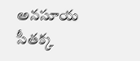అనసూయ సీతక్క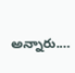అన్నారు.…